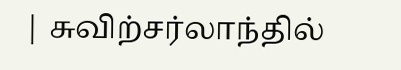| சுவிற்சர்லாந்தில்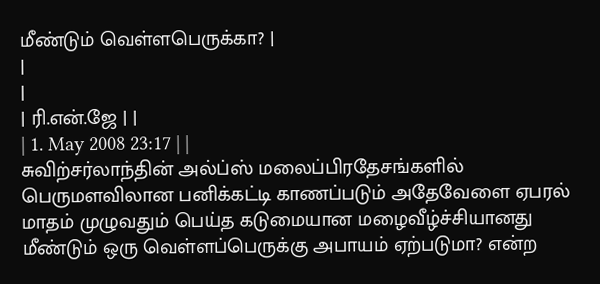மீண்டும் வெள்ளபெருக்கா? |
|
|
| ரி.என்.ஜே | |
| 1. May 2008 23:17 | |
சுவிற்சர்லாந்தின் அல்ப்ஸ் மலைப்பிரதேசங்களில் பெருமளவிலான பனிக்கட்டி காணப்படும் அதேவேளை ஏபரல் மாதம் முழுவதும் பெய்த கடுமையான மழைவீழ்ச்சியானது மீண்டும் ஒரு வெள்ளப்பெருக்கு அபாயம் ஏற்படுமா? என்ற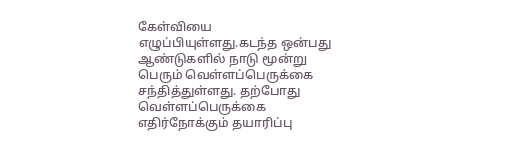கேள்வியை எழுப்பியுள்ளது.கடந்த ஒன்பது ஆண்டுகளில் நாடு மூன்று பெரும் வெள்ளப்பெருக்கை சந்தித்துள்ளது. தற்போது வெள்ளப்பெருக்கை எதிர்நோக்கும் தயாரிப்பு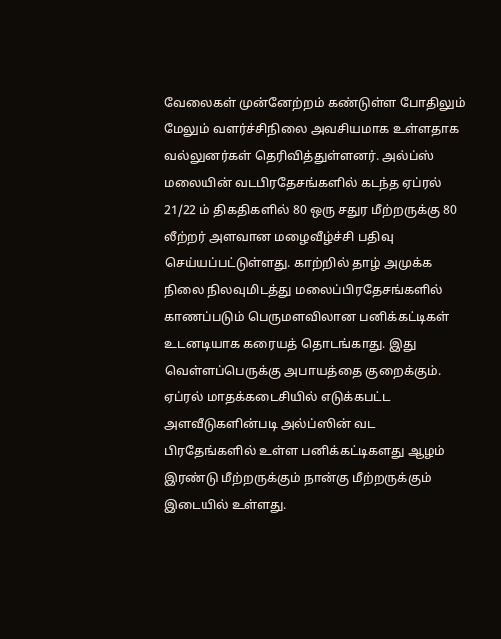வேலைகள் முன்னேற்றம் கண்டுள்ள போதிலும் மேலும் வளர்ச்சிநிலை அவசியமாக உள்ளதாக வல்லுனர்கள் தெரிவித்துள்ளனர். அல்ப்ஸ் மலையின் வடபிரதேசங்களில் கடந்த ஏப்ரல் 21/22 ம் திகதிகளில் 80 ஒரு சதுர மீற்றருக்கு 80 லீற்றர் அளவான மழைவீழ்ச்சி பதிவு செய்யப்பட்டுள்ளது. காற்றில் தாழ் அமுக்க நிலை நிலவுமிடத்து மலைப்பிரதேசங்களில் காணப்படும் பெருமளவிலான பனிக்கட்டிகள் உடனடியாக கரையத் தொடங்காது. இது வெள்ளப்பெருக்கு அபாயத்தை குறைக்கும். ஏப்ரல் மாதக்கடைசியில் எடுக்கபட்ட அளவீடுகளின்படி அல்ப்ஸின் வட பிரதேங்களில் உள்ள பனிக்கட்டிகளது ஆழம் இரண்டு மீற்றருக்கும் நான்கு மீற்றருக்கும் இடையில் உள்ளது.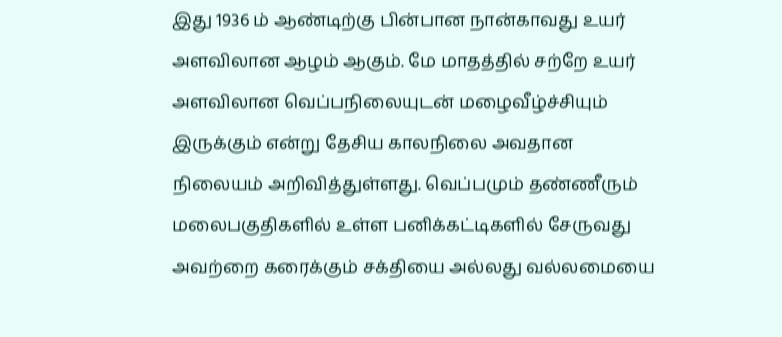இது 1936 ம் ஆண்டிற்கு பின்பான நான்காவது உயர் அளவிலான ஆழம் ஆகும். மே மாதத்தில் சற்றே உயர் அளவிலான வெப்பநிலையுடன் மழைவீழ்ச்சியும் இருக்கும் என்று தேசிய காலநிலை அவதான நிலையம் அறிவித்துள்ளது. வெப்பமும் தண்ணீரும் மலைபகுதிகளில் உள்ள பனிக்கட்டிகளில் சேருவது அவற்றை கரைக்கும் சக்தியை அல்லது வல்லமையை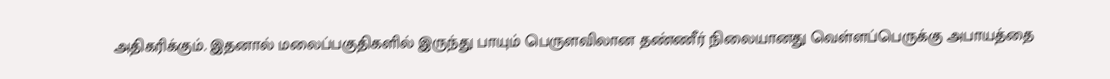அதிகரிக்கும். இதனால் மலைப்பகுதிகளில் இருந்து பாயும் பெருளவிலான தண்ணீர் நிலையானது வெள்ளப்பெருக்கு அபாயத்தை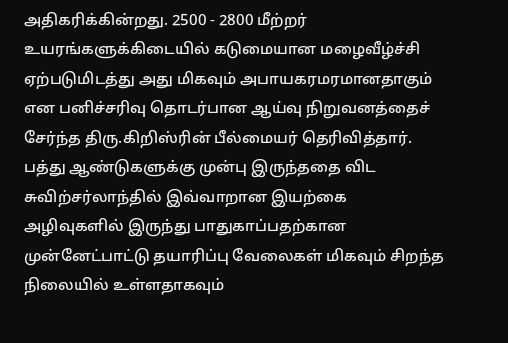அதிகரிக்கின்றது. 2500 - 2800 மீற்றர் உயரங்களுக்கிடையில் கடுமையான மழைவீழ்ச்சி ஏற்படுமிடத்து அது மிகவும் அபாயகரமரமானதாகும் என பனிச்சரிவு தொடர்பான ஆய்வு நிறுவனத்தைச் சேர்ந்த திரு.கிறிஸ்ரின் பீல்மையர் தெரிவித்தார். பத்து ஆண்டுகளுக்கு முன்பு இருந்ததை விட சுவிற்சர்லாந்தில் இவ்வாறான இயற்கை அழிவுகளில் இருந்து பாதுகாப்பதற்கான முன்னேட்பாட்டு தயாரிப்பு வேலைகள் மிகவும் சிறந்த நிலையில் உள்ளதாகவும்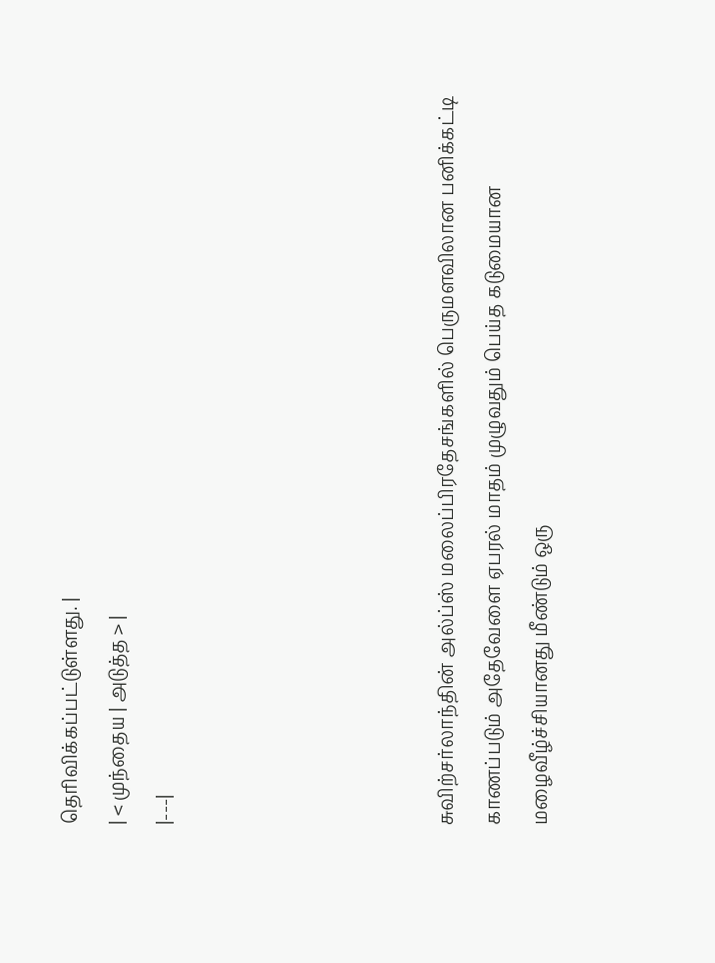தெரிவிக்கப்பட்டுள்ளது. |
| < முந்தைய | அடுத்த > |
|---|





சுவிற்சர்லாந்தின் அல்ப்ஸ் மலைப்பிரதேசங்களில் பெருமளவிலான பனிக்கட்டி காணப்படும் அதேவேளை ஏபரல் மாதம் முழுவதும் பெய்த கடுமையான மழைவீழ்ச்சியானது மீண்டும் ஒரு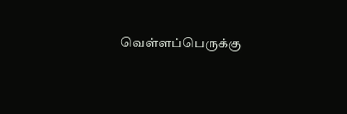வெள்ளப்பெருக்கு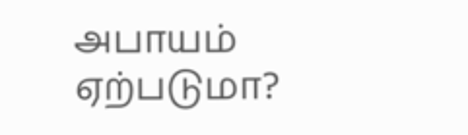அபாயம் ஏற்படுமா?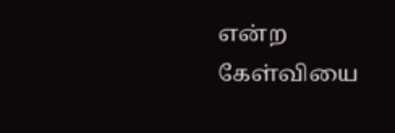என்ற கேள்வியை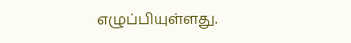எழுப்பியுள்ளது.